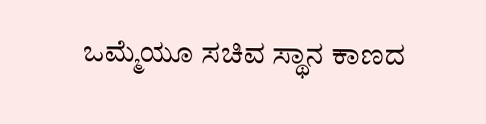ಒಮ್ಮೆಯೂ ಸಚಿವ ಸ್ಥಾನ ಕಾಣದ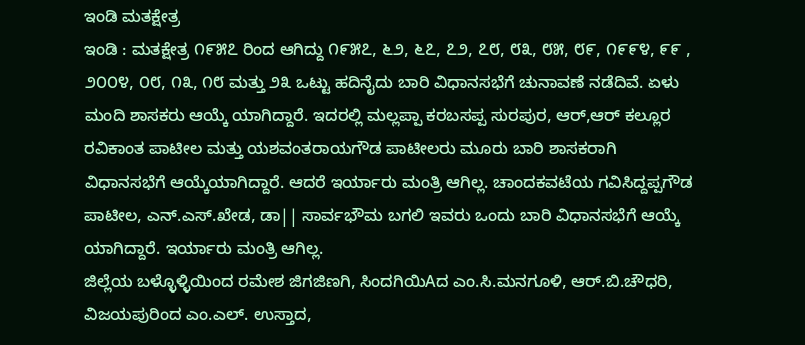ಇಂಡಿ ಮತಕ್ಷೇತ್ರ
ಇಂಡಿ : ಮತಕ್ಷೇತ್ರ ೧೯೫೭ ರಿಂದ ಆಗಿದ್ದು ೧೯೫೭, ೬೨, ೬೭, ೭೨, ೭೮, ೮೩, ೮೫, ೮೯, ೧೯೯೪, ೯೯ , ೨೦೦೪, ೦೮, ೧೩, ೧೮ ಮತ್ತು ೨೩ ಒಟ್ಟು ಹದಿನೈದು ಬಾರಿ ವಿಧಾನಸಭೆಗೆ ಚುನಾವಣೆ ನಡೆದಿವೆ. ಏಳು ಮಂದಿ ಶಾಸಕರು ಆಯ್ಕೆ ಯಾಗಿದ್ದಾರೆ. ಇದರಲ್ಲಿ ಮಲ್ಲಪ್ಪಾ ಕರಬಸಪ್ಪ ಸುರಪುರ, ಆರ್,ಆರ್ ಕಲ್ಲೂರ ರವಿಕಾಂತ ಪಾಟೀಲ ಮತ್ತು ಯಶವಂತರಾಯಗೌಡ ಪಾಟೀಲರು ಮೂರು ಬಾರಿ ಶಾಸಕರಾಗಿ ವಿಧಾನಸಭೆಗೆ ಆಯ್ಕೆಯಾಗಿದ್ದಾರೆ. ಆದರೆ ಇರ್ಯಾರು ಮಂತ್ರಿ ಆಗಿಲ್ಲ. ಚಾಂದಕವಟೆಯ ಗವಿಸಿದ್ದಪ್ಪಗೌಡ ಪಾಟೀಲ, ಎನ್.ಎಸ್.ಖೇಡ, ಡಾ|| ಸಾರ್ವಭೌಮ ಬಗಲಿ ಇವರು ಒಂದು ಬಾರಿ ವಿಧಾನಸಭೆಗೆ ಆಯ್ಕೆ ಯಾಗಿದ್ದಾರೆ. ಇರ್ಯಾರು ಮಂತ್ರಿ ಆಗಿಲ್ಲ.
ಜಿಲ್ಲೆಯ ಬಳ್ಳೊಳ್ಳಿಯಿಂದ ರಮೇಶ ಜಿಗಜಿಣಗಿ, ಸಿಂದಗಿಯಿAದ ಎಂ.ಸಿ.ಮನಗೂಳಿ, ಆರ್.ಬಿ.ಚೌಧರಿ, ವಿಜಯಪುರಿಂದ ಎಂ.ಎಲ್. ಉಸ್ತಾದ,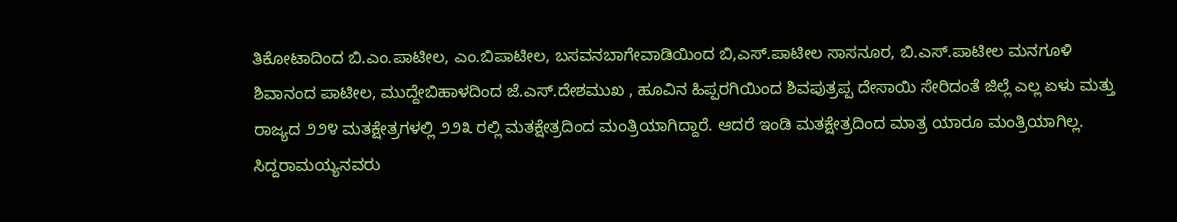ತಿಕೋಟಾದಿಂದ ಬಿ.ಎಂ.ಪಾಟೀಲ, ಎಂ.ಬಿಪಾಟೀಲ, ಬಸವನಬಾಗೇವಾಡಿಯಿಂದ ಬಿ,ಎಸ್.ಪಾಟೀಲ ಸಾಸನೂರ, ಬಿ.ಎಸ್.ಪಾಟೀಲ ಮನಗೂಳಿ ಶಿವಾನಂದ ಪಾಟೀಲ, ಮುದ್ದೇಬಿಹಾಳದಿಂದ ಜೆ.ಎಸ್.ದೇಶಮುಖ , ಹೂವಿನ ಹಿಪ್ಪರಗಿಯಿಂದ ಶಿವಪುತ್ರಪ್ಪ ದೇಸಾಯಿ ಸೇರಿದಂತೆ ಜಿಲ್ಲೆ ಎಲ್ಲ ಏಳು ಮತ್ತು ರಾಜ್ಯದ ೨೨೪ ಮತಕ್ಷೇತ್ರಗಳಲ್ಲಿ ೨೨೩ ರಲ್ಲಿ ಮತಕ್ಷೇತ್ರದಿಂದ ಮಂತ್ರಿಯಾಗಿದ್ದಾರೆ. ಆದರೆ ಇಂಡಿ ಮತಕ್ಷೇತ್ರದಿಂದ ಮಾತ್ರ ಯಾರೂ ಮಂತ್ರಿಯಾಗಿಲ್ಲ. ಸಿದ್ದರಾಮಯ್ಯನವರು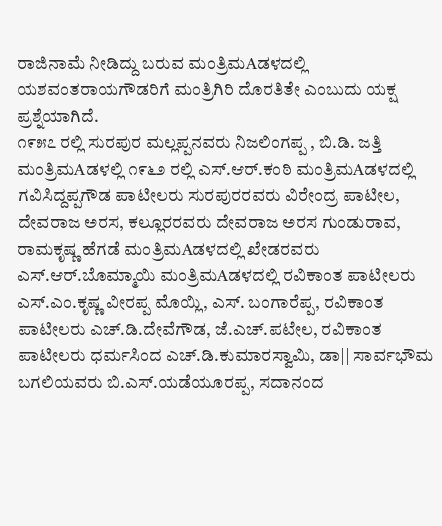ರಾಜಿನಾಮೆ ನೀಡಿದ್ದು ಬರುವ ಮಂತ್ರಿಮAಡಳದಲ್ಲಿ ಯಶವಂತರಾಯಗೌಡರಿಗೆ ಮಂತ್ರಿಗಿರಿ ದೊರತಿತೇ ಎಂಬುದು ಯಕ್ಷ ಪ್ರಶ್ನೆಯಾಗಿದೆ.
೧೯೫೭ ರಲ್ಲಿ ಸುರಪುರ ಮಲ್ಲಪ್ಪನವರು ನಿಜಲಿಂಗಪ್ಪ , ಬಿ.ಡಿ. ಜತ್ತಿ ಮಂತ್ರಿಮAಡಳಲ್ಲಿ ೧೯೬೨ ರಲ್ಲಿ ಎಸ್.ಆರ್.ಕಂಠಿ ಮಂತ್ರಿಮAಡಳದಲ್ಲಿ ಗವಿಸಿದ್ದಪ್ಪಗೌಡ ಪಾಟೀಲರು ಸುರಪುರರವರು ವಿರೇಂದ್ರ ಪಾಟೀಲ, ದೇವರಾಜ ಅರಸ, ಕಲ್ಲೂರರವರು ದೇವರಾಜ ಅರಸ ಗುಂಡುರಾವ, ರಾಮಕೃಷ್ಣ ಹೆಗಡೆ ಮಂತ್ರಿಮAಡಳದಲ್ಲಿ ಖೇಡರವರು ಎಸ್.ಆರ್.ಬೊಮ್ಮಾಯಿ ಮಂತ್ರಿಮAಡಳದಲ್ಲಿ ರವಿಕಾಂತ ಪಾಟೀಲರು ಎಸ್.ಎಂ.ಕೃಷ್ಣ ವೀರಪ್ಪ ಮೊಯ್ಲಿ, ಎಸ್. ಬಂಗಾರೆಪ್ಪ, ರವಿಕಾಂತ ಪಾಟೀಲರು ಎಚ್.ಡಿ.ದೇವೆಗೌಡ, ಜೆ.ಎಚ್.ಪಟೇಲ, ರವಿಕಾಂತ ಪಾಟೀಲರು ಧರ್ಮಸಿಂದ ಎಚ್.ಡಿ.ಕುಮಾರಸ್ವಾಮಿ, ಡಾ|| ಸಾರ್ವಭೌಮ ಬಗಲಿಯವರು ಬಿ.ಎಸ್.ಯಡೆಯೂರಪ್ಪ, ಸದಾನಂದ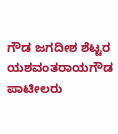ಗೌಡ ಜಗದೀಶ ಶೆಟ್ಟರ ಯಶವಂತರಾಯಗೌಡ ಪಾಟೀಲರು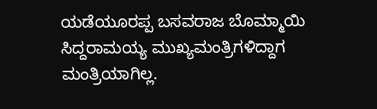ಯಡೆಯೂರಪ್ಪ ಬಸವರಾಜ ಬೊಮ್ಮಾಯಿ ಸಿದ್ದರಾಮಯ್ಯ ಮುಖ್ಯಮಂತ್ರಿಗಳಿದ್ದಾಗ ಮಂತ್ರಿಯಾಗಿಲ್ಲ.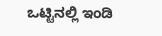ಒಟ್ಟಿನಲ್ಲಿ ಇಂಡಿ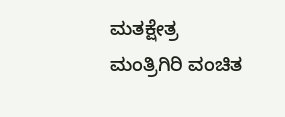ಮತಕ್ಷೇತ್ರ ಮಂತ್ರಿಗಿರಿ ವಂಚಿತ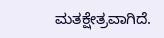ಮತಕ್ಷೇತ್ರವಾಗಿದೆ.